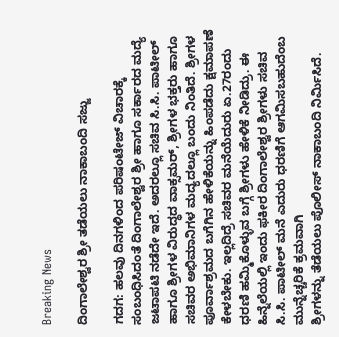Breaking News

ದಿಂಗಾಲೇಶ್ವರ ಶ್ರೀ ತಡೆಯಲು ನಾಕಾಬಂದಿ ಸಜ್ಜು

ಗದಗ: ಹಲವು ದಿನಗಳಿಂದ ಪರಿಷಂಟೇಜ್ ವಿಚಾರಕ್ಕೆ ಸಂಬಂಧಿಸಿದಂತೆ ದಿಂಗಾಲೇಶ್ವರ ಶ್ರೀ ಹಾಗೂ ಸರ್ಕಾರದ ಮದ್ಯೆ ಜಟಾಪಟಿ ನಡೆದೇ ಇದೆ. ಅದರಲ್ಲೂ ಸಚಿವ ಸಿ.ಸಿ. ಪಾಟೀಲ್ ಹಾಗೂ ಶ್ರೀಗಳ ವಿರುದ್ಧದ ವಾಕ್ಸಮರ್, ಶ್ರೀಗಳ ಭಕ್ತರು ಹಾಗೂ ಸಚಿವರ ಅಭಿಮಾನಿಗಳ ಮದ್ಯದಲ್ಲೂ ಬಂದು ನಿಂತಿದೆ. ಶ್ರೀಗಳ ಪೂರ್ವಾಶ್ರಮದ ಬಗೆಗಿನ ಹೇಳಿಕೆಯನ್ನು ಹಿಂಪಡೆದು ಕ್ಷಮಾಪಣೆ ಕೇಳಬೇಕು. ಇಲ್ಲದಿದ್ರೆ ಸಚಿವರ ಮನೆಯೆದುರು ಏ.27ರಂದು ಧರಣಿ ಹಮ್ಮಿಕೊಳ್ಳುವ ಬಗ್ಗೆ ಶ್ರೀಗಳು ಹೇಳಿಕೆ ನೀಡಿದ್ರು. ಈ ಹಿನ್ನೆಲೆಯಲ್ಲಿ ಇಂದು ಫಕೀರ ದಿಂಗಾಲೇಶ್ವರ ಶ್ರೀಗಳು ಸಚಿವ ಸಿ.ಸಿ. ಪಾಟೀಲ್ ಮನೆ ಎದುರು ಧರಣಿಗೆ ಆಗಮಿಸಬಹುದೆಂಬ ಮುನ್ನೆಚ್ಚರಿಕೆ ಕ್ರಮವಾಗಿ
ಶ್ರೀಗಳನ್ನು ತೆಡೆಯಲು ಪೊಲೀಸ್ ನಾಕಾಬಂದಿ ನಿರ್ಮಿಸಿದೆ.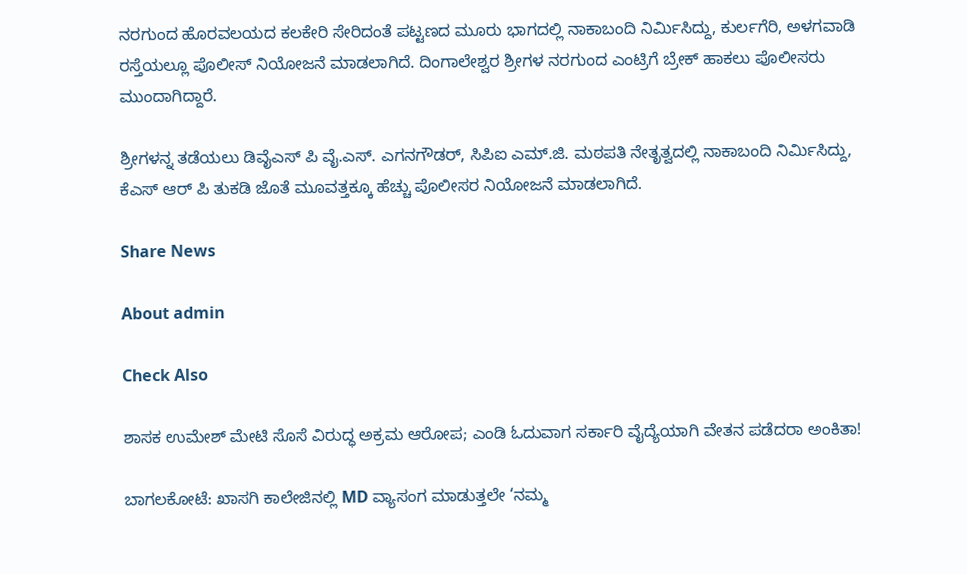ನರಗುಂದ ಹೊರವಲಯದ ಕಲಕೇರಿ ಸೇರಿದಂತೆ ಪಟ್ಟಣದ ಮೂರು ಭಾಗದಲ್ಲಿ ನಾಕಾಬಂದಿ ನಿರ್ಮಿಸಿದ್ದು, ಕುರ್ಲಗೆರಿ, ಅಳಗವಾಡಿ ರಸ್ತೆಯಲ್ಲೂ ಪೊಲೀಸ್ ನಿಯೋಜನೆ ಮಾಡಲಾಗಿದೆ. ದಿಂಗಾಲೇಶ್ವರ ಶ್ರೀಗಳ ನರಗುಂದ ಎಂಟ್ರಿಗೆ ಬ್ರೇಕ್ ಹಾಕಲು ಪೊಲೀಸರು ಮುಂದಾಗಿದ್ದಾರೆ.

ಶ್ರೀಗಳನ್ನ ತಡೆಯಲು ಡಿವೈಎಸ್ ಪಿ ವೈ.ಎಸ್. ಎಗನಗೌಡರ್, ಸಿಪಿಐ ಎಮ್.ಜಿ. ಮಠಪತಿ ನೇತೃತ್ವದಲ್ಲಿ ನಾಕಾಬಂದಿ ನಿರ್ಮಿಸಿದ್ದು, ಕೆಎಸ್ ಆರ್ ಪಿ ತುಕಡಿ ಜೊತೆ ಮೂವತ್ತಕ್ಕೂ ಹೆಚ್ಚು ಪೊಲೀಸರ ನಿಯೋಜನೆ‌ ಮಾಡಲಾಗಿದೆ.

Share News

About admin

Check Also

ಶಾಸಕ ಉಮೇಶ್ ಮೇಟಿ ಸೊಸೆ ವಿರುದ್ಧ ಅಕ್ರಮ ಆರೋಪ; ಎಂಡಿ ಓದುವಾಗ ಸರ್ಕಾರಿ ವೈದ್ಯೆಯಾಗಿ ವೇತನ ಪಡೆದರಾ ಅಂಕಿತಾ!

ಬಾಗಲಕೋಟೆ: ಖಾಸಗಿ ಕಾಲೇಜಿನಲ್ಲಿ MD ವ್ಯಾಸಂಗ ಮಾಡುತ್ತಲೇ ‘ನಮ್ಮ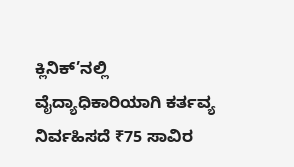ಕ್ಲಿನಿಕ್’ನಲ್ಲಿ ವೈದ್ಯಾಧಿಕಾರಿಯಾಗಿ ಕರ್ತವ್ಯ ನಿರ್ವಹಿಸದೆ ₹75 ಸಾವಿರ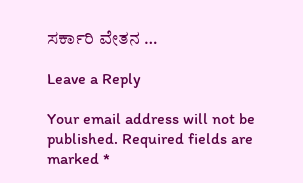ಸರ್ಕಾರಿ ವೇತನ …

Leave a Reply

Your email address will not be published. Required fields are marked *